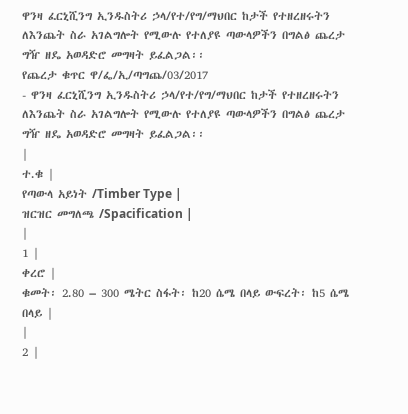ዋንዛ ፈርኒሺንግ ኢንዱስትሪ ኃላ/የተ/የግ/ማህበር ከታች የተዘረዘሩትን ለእንጨት ስራ አገልግሎት የሚውሉ የተለያዩ ጣውላዎችን በግልፅ ጨረታ ግዥ ዘዴ አወዳድሮ መግዛት ይፈልጋል፡፡
የጨረታ ቁጥር ዋ/ፌ/ኢ/ጣግጨ/03/2017
- ዋንዛ ፈርኒሺንግ ኢንዱስትሪ ኃላ/የተ/የግ/ማህበር ከታች የተዘረዘሩትን ለእንጨት ስራ አገልግሎት የሚውሉ የተለያዩ ጣውላዎችን በግልፅ ጨረታ ግዥ ዘዴ አወዳድሮ መግዛት ይፈልጋል፡፡
|
ተ.ቁ |
የጣውላ አይነት /Timber Type |
ዝርዝር መግለጫ /Spacification |
|
1 |
ቀረሮ |
ቁመት፡ 2.80 – 300 ሜትር ስፋት፡ ከ20 ሴሜ በላይ ውፍረት፡ ከ5 ሴሜ በላይ |
|
2 |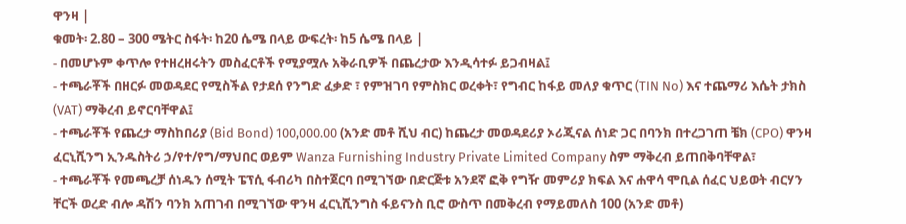ዋንዛ |
ቁመት፡ 2.80 – 300 ሜትር ስፋት፡ ከ20 ሴሜ በላይ ውፍረት፡ ከ5 ሴሜ በላይ |
- በመሆኑም ቀጥሎ የተዘረዘሩትን መስፈርቶች የሚያሟሉ አቅራቢዎች በጨረታው እንዲሳተፉ ይጋብዛል፤
- ተጫራቾች በዘርፉ መወዳደር የሚስችል የታደሰ የንግድ ፈቃድ ፣ የምዝገባ የምስክር ወረቀት፣ የግብር ከፋይ መለያ ቁጥር (TIN No) እና ተጨማሪ እሴት ታክስ (VAT) ማቅረብ ይኖርባቸዋል፤
- ተጫራቾች የጨረታ ማስከበሪያ (Bid Bond) 100,000.00 (አንድ መቶ ሺህ ብር) ከጨረታ መወዳደሪያ ኦሪጂናል ሰነድ ጋር በባንክ በተረጋገጠ ቼክ (CPO) ዋንዛ ፈርኒሺንግ ኢንዱስትሪ ኃ/የተ/የግ/ማህበር ወይም Wanza Furnishing Industry Private Limited Company ስም ማቅረብ ይጠበቅባቸዋል፣
- ተጫራቾች የመጫረቻ ሰነዱን ሰሚት ፔፕሲ ፋብሪካ በስተጀርባ በሚገኘው በድርጅቱ አንደኛ ፎቅ የግዥ መምሪያ ክፍል እና ሐዋሳ ሞቢል ሰፈር ህይወት ብርሃን ቸርች ወረድ ብሎ ዳሽን ባንክ አጠገብ በሚገኘው ዋንዛ ፈርኒሺንግስ ፋይናንስ ቢሮ ውስጥ በመቅረብ የማይመለስ 100 (አንድ መቶ)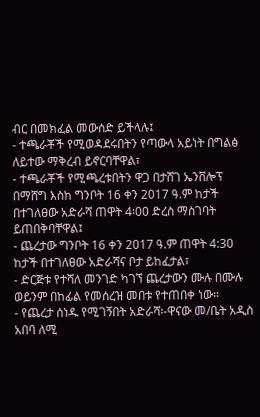ብር በመክፈል መውሰድ ይችላሉ፤
- ተጫራቾች የሚወዳደሩበትን የጣውላ አይነት በግልፅ ለይተው ማቅረብ ይኖርባቸዋል፣
- ተጫራቾች የሚጫረቱበትን ዋጋ በታሸገ ኤንቨሎፕ በማሸግ እስከ ግንቦት 16 ቀን 2017 ዓ.ም ከታች በተገለፀው አድራሻ ጠዋት 4፡00 ድረስ ማስገባት ይጠበቅባቸዋል፤
- ጨረታው ግንቦት 16 ቀን 2017 ዓ.ም ጠዋት 4:30 ከታች በተገለፀው አድራሻና ቦታ ይከፈታል፣
- ድርጅቱ የተሻለ መንገድ ካገኘ ጨረታውን ሙሉ በሙሉ ወይንም በከፊል የመሰረዝ መበቱ የተጠበቀ ነው።
- የጨረታ ሰነዱ የሚገኝበት አድራሻ፡-ዋናው መ/ቤት አዲስ አበባ ለሚ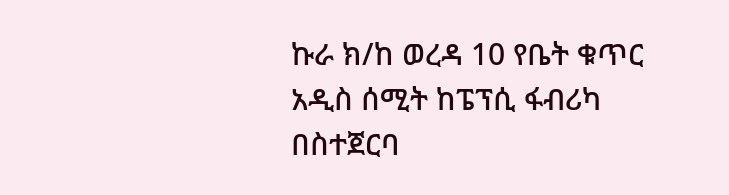ኩራ ክ/ከ ወረዳ 10 የቤት ቁጥር አዲስ ሰሚት ከፔፕሲ ፋብሪካ በስተጀርባ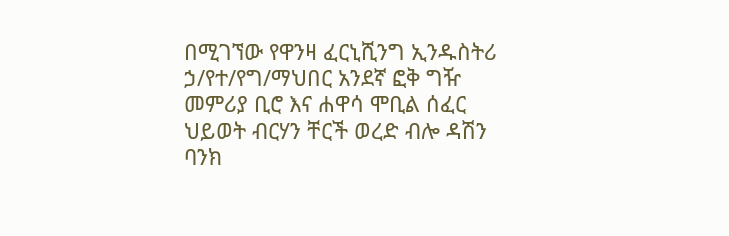በሚገኘው የዋንዛ ፈርኒሺንግ ኢንዱስትሪ ኃ/የተ/የግ/ማህበር አንደኛ ፎቅ ግዥ መምሪያ ቢሮ እና ሐዋሳ ሞቢል ሰፈር ህይወት ብርሃን ቸርች ወረድ ብሎ ዳሽን ባንክ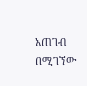አጠገብ በሚገኘው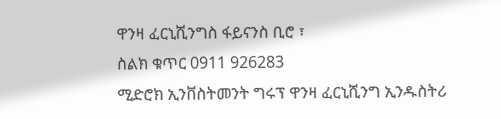ዋንዛ ፈርኒሺንግስ ፋይናንስ ቢሮ ፣
ስልክ ቁጥር 0911 926283
ሚድሮክ ኢንቨስትመንት ግሩፕ ዋንዛ ፈርኒሺንግ ኢንዱስትሪ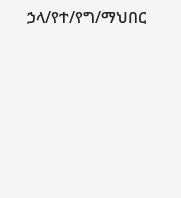ኃላ/የተ/የግ/ማህበር